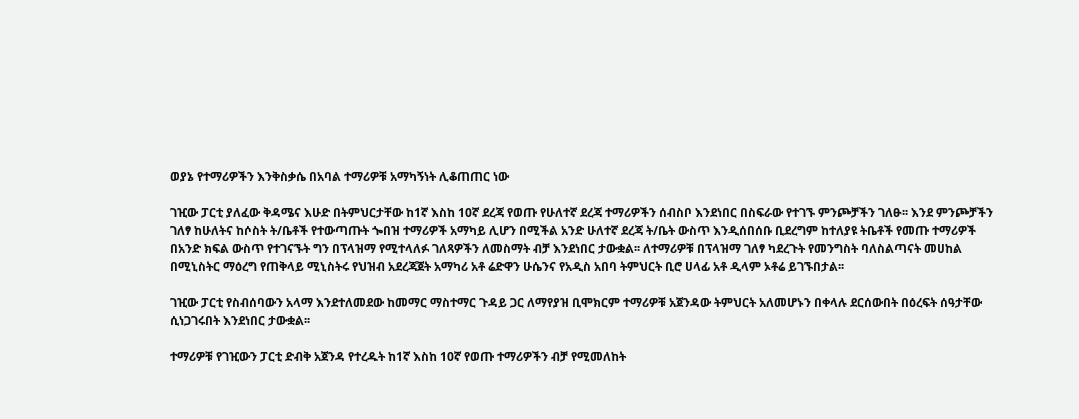ወያኔ የተማሪዎችን እንቅስቃሴ በአባል ተማሪዎቹ አማካኝነት ሊቆጠጠር ነው

ገዢው ፓርቲ ያለፈው ቅዳሜና እሁድ በትምህርታቸው ከ1ኛ እስከ 10ኛ ደረጃ የወጡ የሁለተኛ ደረጃ ተማሪዎችን ሰብስቦ እንደነበር በስፍራው የተገኙ ምንጮቻችን ገለፁ፡፡ እንደ ምንጮቻችን ገለፃ ከሁለትና ከሶስት ት/ቤቶች የተውጣጡት ጐበዝ ተማሪዎች አማካይ ሊሆን በሚችል አንድ ሁለተኛ ደረጃ ት/ቤት ውስጥ እንዲሰበሰቡ ቢደረግም ከተለያዩ ትቤቶች የመጡ ተማሪዎች በአንድ ክፍል ውስጥ የተገናኙት ግን በፕላዝማ የሚተላለፉ ገለጻዎችን ለመስማት ብቻ እንደነበር ታውቋል፡፡ ለተማሪዎቹ በፕላዝማ ገለፃ ካደረጉት የመንግስት ባለስልጣናት መሀከል በሚኒስትር ማዕረግ የጠቅላይ ሚኒስትሩ የህዝብ አደረጃጀት አማካሪ አቶ ሬድዋን ሁሴንና የአዲስ አበባ ትምህርት ቢሮ ሀላፊ አቶ ዲላም ኦቶሬ ይገኙበታል፡፡

ገዢው ፓርቲ የስብሰባውን አላማ እንደተለመደው ከመማር ማስተማር ጉዳይ ጋር ለማየያዝ ቢሞክርም ተማሪዎቹ አጀንዳው ትምህርት አለመሆኑን በቀላሉ ደርሰውበት በዕረፍት ሰዓታቸው ሲነጋገሩበት እንደነበር ታውቋል፡፡

ተማሪዎቹ የገዢውን ፓርቲ ድብቅ አጀንዳ የተረዱት ከ1ኛ እስከ 10ኛ የወጡ ተማሪዎችን ብቻ የሚመለከት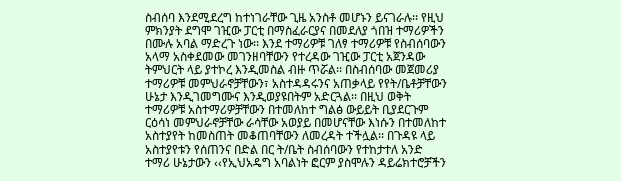ስብሰባ እንደሚደረግ ከተነገራቸው ጊዜ አንስቶ መሆኑን ይናገራሉ፡፡ የዚህ ምክንያት ደግሞ ገዢው ፓርቲ በማስፈራርያና በመደለያ ጎበዝ ተማሪዎችን በሙሉ አባል ማድረጉ ነው፡፡ እንደ ተማሪዎቹ ገለፃ ተማሪዎቹ የስብሰባውን አላማ አስቀደመው መገንዘባቸውን የተረዳው ገዢው ፓርቲ አጀንዳው ትምህርት ላይ ያተኮረ እንዲመስል ብዙ ጥሯል፡፡ በስብሰባው መጀመሪያ ተማሪዎቹ መምህራኖቻቸውን፣ አስተዳዳሩንና አጠቃላይ የየት/ቤቶቻቸውን ሁኔታ እንዲገመግሙና እንዲወያዩበትም አድርጓል፡፡ በዚህ ወቅት ተማሪዎቹ አስተማሪዎቻቸውን በተመለከተ ግልፅ ውይይት ቢያደርጉም ርዕሳነ መምህራኖቻቸው ራሳቸው አወያይ በመሆናቸው እነሱን በተመለከተ አስተያየት ከመስጠት መቆጠባቸውን ለመረዳት ተችሏል፡፡ በጉዳዩ ላይ አስተያየቱን የሰጠንና በድል በር ት/ቤት ስብሰባውን የተከታተለ አንድ ተማሪ ሁኔታውን ‹‹የኢህአዴግ አባልነት ፎርም ያስሞሉን ዳይሬክተሮቻችን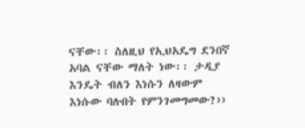ናቸው፡፡ ስለዚህ የኢህአዴግ ደንበኛ አባል ናቸው ማለት ነው፡፡ ታዲያ እንዴት ብለን እነሱን ለዛውም እነሱው ባሉበት የምንገመግመው?››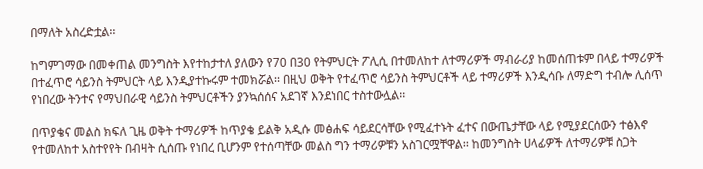በማለት አስረድቷል፡፡

ከግምገማው በመቀጠል መንግስት እየተከታተለ ያለውን የ70 በ30 የትምህርት ፖሊሲ በተመለከተ ለተማሪዎች ማብራሪያ ከመሰጠቱም በላይ ተማሪዎች በተፈጥሮ ሳይንስ ትምህርት ላይ እንዲያተኩሩም ተመክሯል፡፡ በዚህ ወቅት የተፈጥሮ ሳይንስ ትምህርቶች ላይ ተማሪዎች እንዲሳቡ ለማድግ ተብሎ ሊሰጥ የነበረው ትንተና የማህበራዊ ሳይንስ ትምህርቶችን ያንኳሰሰና አደገኛ እንደነበር ተስተውሏል፡፡

በጥያቄና መልስ ክፍለ ጊዜ ወቅት ተማሪዎች ከጥያቄ ይልቅ አዲሱ መፅሐፍ ሳይደርሳቸው የሚፈተኑት ፈተና በውጤታቸው ላይ የሚያደርሰውን ተፅእኖ የተመለከተ አስተየየት በብዛት ሲሰጡ የነበረ ቢሆንም የተሰጣቸው መልስ ግን ተማሪዎቹን አስገርሟቸዋል፡፡ ከመንግስት ሀላፊዎች ለተማሪዎቹ ስጋት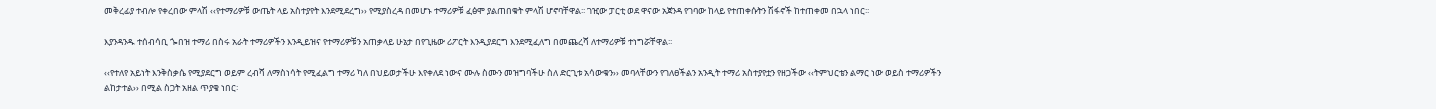መቅረፊያ ተብሎ የቀረበው ምላሽ ‹‹የተማሪዎቹ ውጤት ላይ አስተያየት እንደሚደረግ›› የሚያስረዳ በመሆኑ ተማሪዎቹ ፈፅሞ ያልጠበቁት ምላሽ ሆኖባቸዋል፡፡ ገዢው ፓርቲ ወደ ዋናው አጀንዳ የገባው ከላይ የተጠቀሱትን ሽፋኖች ከተጠቀመ በኋላ ነበር፡፡

እያንዳንዱ ተሰብሳቢ ጐበዝ ተማሪ በስሩ አራት ተማሪዎችን እንዲይዝና የተማሪዎቹን አጠቃላይ ሁኔታ በየጊዜው ሪፖርት እንዲያደርግ እንደሚፈለግ በመጨረሻ ለተማሪዎቹ ተነግሯቸዋል፡፡

‹‹የተለየ አይነት እንቅስቃሴ የሚያደርግ ወይም ረብሻ ለማስነሳት የሚፈልግ ተማሪ ካለ በህይወታችሁ እየቀለደ ነውና ሙሉ ስሙን መዝግባችሁ ስለ ድርጊቱ አሳውቁን›› መባላቸውን የገለፀችልን አንዲት ተማሪ አስተያየቷን የዘጋችው ‹‹ትምህርቴን ልማር ነው ወይስ ተማሪዎችን ልከታተል›› በሚል ስጋት አዘል ጥያቄ ነበር፡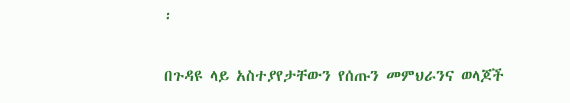፡

በጉዳዩ ላይ አስተያየታቸውን የሰጡን መምህራንና ወላጆች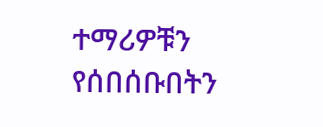ተማሪዎቹን የሰበሰቡበትን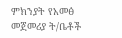ምክንያት የአመፅ መጀመሪያ ት/ቤቶች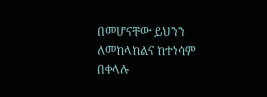በመሆናቸው ይህንን ለመከላከልና ከተነሳም በቀላሉ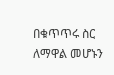በቁጥጥሩ ስር ለማዋል መሆኑን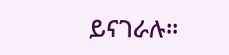ይናገራሉ፡፡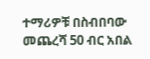ተማሪዎቹ በስብበባው መጨረሻ 50 ብር አበል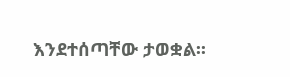እንደተሰጣቸው ታወቋል፡፡